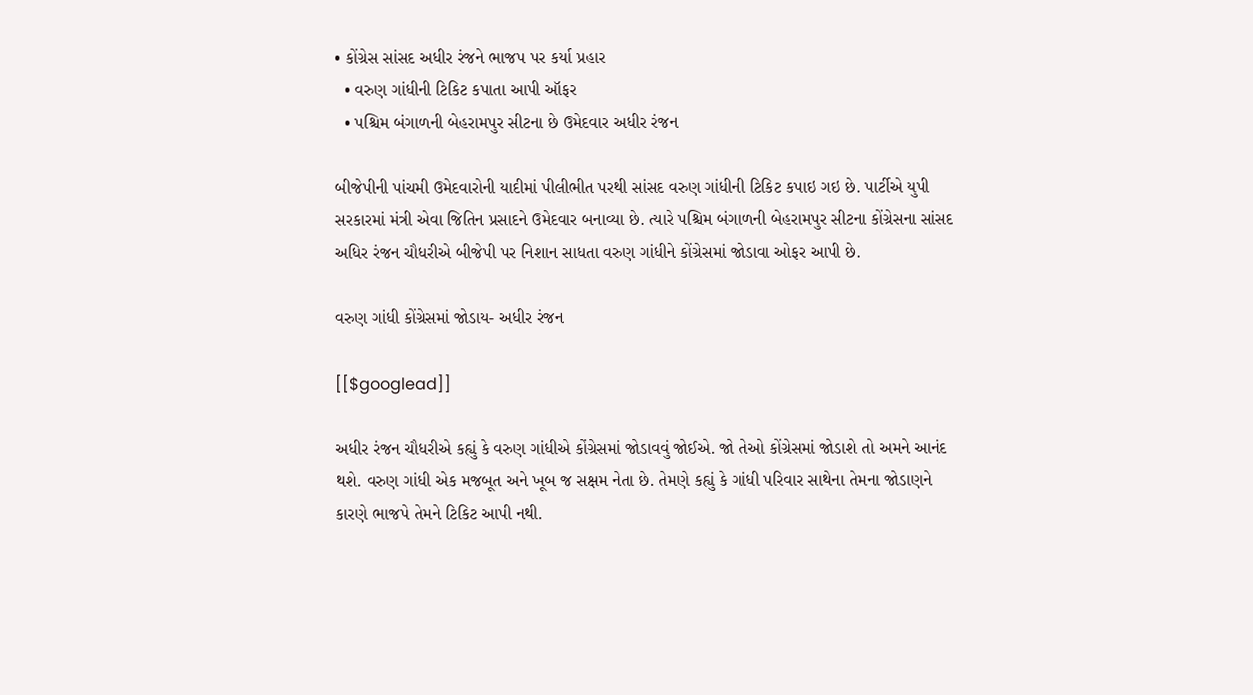• કોંગ્રેસ સાંસદ અધીર રંજને ભાજપ પર કર્યા પ્રહાર
  • વરુણ ગાંધીની ટિકિટ કપાતા આપી ઑફર
  • પશ્ચિમ બંગાળની બેહરામપુર સીટના છે ઉમેદવાર અધીર રંજન

બીજેપીની પાંચમી ઉમેદવારોની યાદીમાં પીલીભીત પરથી સાંસદ વરુણ ગાંધીની ટિકિટ કપાઇ ગઇ છે. પાર્ટીએ યુપી સરકારમાં મંત્રી એવા જિતિન પ્રસાદને ઉમેદવાર બનાવ્યા છે. ત્યારે પશ્ચિમ બંગાળની બેહરામપુર સીટના કોંગ્રેસના સાંસદ અધિર રંજન ચૌધરીએ બીજેપી પર નિશાન સાધતા વરુણ ગાંધીને કોંગ્રેસમાં જોડાવા ઓફર આપી છે.

વરુણ ગાંધી કોંગ્રેસમાં જોડાય- અધીર રંજન

[[$googlead]]

અધીર રંજન ચૌધરીએ કહ્યું કે વરુણ ગાંધીએ કોંગ્રેસમાં જોડાવવું જોઈએ. જો તેઓ કોંગ્રેસમાં જોડાશે તો અમને આનંદ થશે. વરુણ ગાંધી એક મજબૂત અને ખૂબ જ સક્ષમ નેતા છે. તેમણે કહ્યું કે ગાંધી પરિવાર સાથેના તેમના જોડાણને કારણે ભાજપે તેમને ટિકિટ આપી નથી.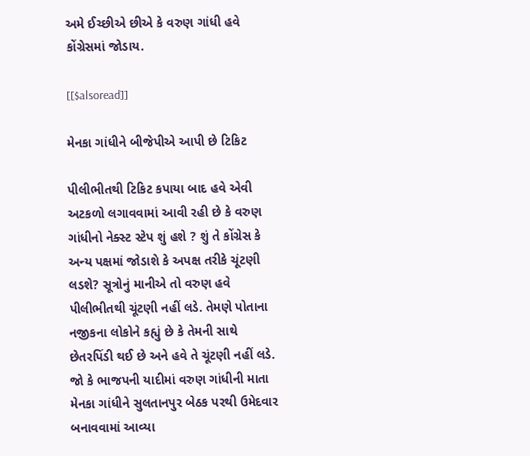અમે ઈચ્છીએ છીએ કે વરુણ ગાંધી હવે કોંગ્રેસમાં જોડાય.

[[$alsoread]]

મેનકા ગાંધીને બીજેપીએ આપી છે ટિકિટ

પીલીભીતથી ટિકિટ કપાયા બાદ હવે એવી અટકળો લગાવવામાં આવી રહી છે કે વરુણ ગાંધીનો નેક્સ્ટ સ્ટેપ શું હશે ? શું તે કોંગ્રેસ કે અન્ય પક્ષમાં જોડાશે કે અપક્ષ તરીકે ચૂંટણી લડશે? સૂત્રોનું માનીએ તો વરુણ હવે પીલીભીતથી ચૂંટણી નહીં લડે. તેમણે પોતાના નજીકના લોકોને કહ્યું છે કે તેમની સાથે છેતરપિંડી થઈ છે અને હવે તે ચૂંટણી નહીં લડે. જો કે ભાજપની યાદીમાં વરુણ ગાંધીની માતા મેનકા ગાંધીને સુલતાનપુર બેઠક પરથી ઉમેદવાર બનાવવામાં આવ્યા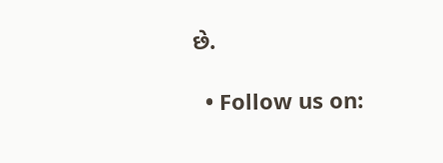છે.

  • Follow us on: